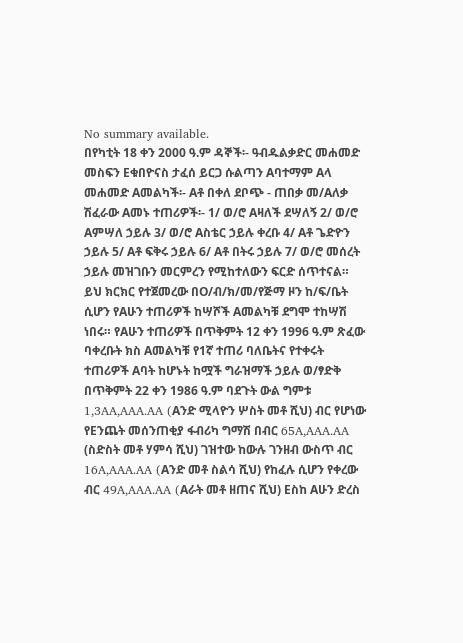No summary available.
በየካቲት 18 ቀን 2000 ዓ.ም ዳኞች፡- ዓብዱልቃድር መሐመድ መስፍን Eቁበዮናስ ታፈሰ ይርጋ ሱልጣን Aባተማም Aላ መሐመድ Aመልካች፡- Aቶ በቀለ ደቦጭ - ጠበቃ መ/Aለቃ ሽፈራው Aመኑ ተጠሪዎች፡- 1/ ወ/ሮ Aዛለች ደሣለኝ 2/ ወ/ሮ Aምሣለ ኃይሉ 3/ ወ/ሮ Aስቴር ኃይሉ ቀረቡ 4/ Aቶ ጌድዮን ኃይሉ 5/ Aቶ ፍቅሩ ኃይሉ 6/ Aቶ በትሩ ኃይሉ 7/ ወ/ሮ መሰረት ኃይሉ መዝገቡን መርምረን የሚከተለውን ፍርድ ሰጥተናል።
ይህ ክርክር የተጀመረው በO/ብ/ክ/መ/የጅማ ዞን ከ/ፍ/ቤት ሲሆን የAሁን ተጠሪዎች ከሣሾች Aመልካቹ ደግሞ ተከሣሽ ነበሩ። የAሁን ተጠሪዎች በጥቅምት 12 ቀን 1996 ዓ.ም ጽፈው ባቀረቡት ክስ Aመልካቹ የ1ኛ ተጠሪ ባለቤትና የተቀሩት ተጠሪዎች Aባት ከሆኑት ከሟች ግራዝማች ኃይሉ ወ/ፃድቅ በጥቅምት 22 ቀን 1986 ዓ.ም ባደጉት ውል ግምቱ 1,3AA,AAA.AA (Aንድ ሚላዮን ሦስት መቶ ሺህ) ብር የሆነው የEንጨት መሰንጠቂያ ፋብሪካ ግማሽ በብር 65A,AAA.AA (ስድስት መቶ ሃምሳ ሺህ) ገዝተው ከውሉ ገንዘብ ውስጥ ብር 16A,AAA.AA (Aንድ መቶ ስልሳ ሺህ) የከፈሉ ሲሆን የቀረው ብር 49A,AAA.AA (Aራት መቶ ዘጠና ሺህ) Eስከ Aሁን ድረስ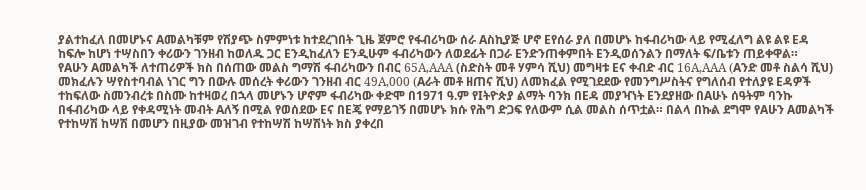ያልተከፈለ በመሆኑና Aመልካቹም የሽያጭ ስምምነቱ ከተደረገበት ጊዜ ጀምሮ የፋብሪካው ሰራ Aስኪያጅ ሆኖ Eየሰራ ያለ በመሆኑ ከፋብሪካው ላይ የሚፈለግ ልዩ ልዩ Eዳ ከፍሎ ከሆነ ተሣስበን ቀሪውን ገንዘብ ከወለዱ ጋር Eንዲከፈለን Eንዲሁም ፋብሪካውን ለወደፊት በጋራ Eንድንጠቀምበት Eንዲወሰንልን በማለት ፍ/ቤቱን ጠይቀዋል።
የAሁን Aመልካች ለተጠሪዎች ክስ በሰጠው መልስ ግማሽ ፋብሪካውን በብር 65A,AAA (ስድስት መቶ ሃምሳ ሺህ) መግዛቱ Eና ቀብድ ብር 16A,AAA (Aንድ መቶ ስልሳ ሺህ) መክፈሉን ሣየስተባብል ነገር ግን በውሉ መሰረት ቀሪውን ገንዘብ ብር 49A,000 (Aራት መቶ ዘጠና ሺህ) ለመክፈል የሚገደደው የመንግሥስትና የግለሰብ የተለያዩ Eዳዎች ተከፍለው ስመንብረቱ በስሙ ከተዛወረ በኋላ መሆኑን ሆኖም ፋብሪካው ቀድሞ በ1971 ዓ.ም የIትዮጵያ ልማት ባንክ በEዳ መያዣነት Eንደያዘው በAሁኑ ሰዓትም ባንኩ በፋብሪካው ላይ የቀዳሚነት መብት Aለኝ በሚል የወሰደው Eና በEጄ የማይገኝ በመሆኑ ክሱ የሕግ ድጋፍ የለውም ሲል መልስ ሰጥቷል። በልላ በኩል ደግሞ የAሁን Aመልካች የተከሣሽ ከሣሽ በመሆን በዚያው መዝገብ የተከሣሽ ከሣሽነት ክስ ያቀረበ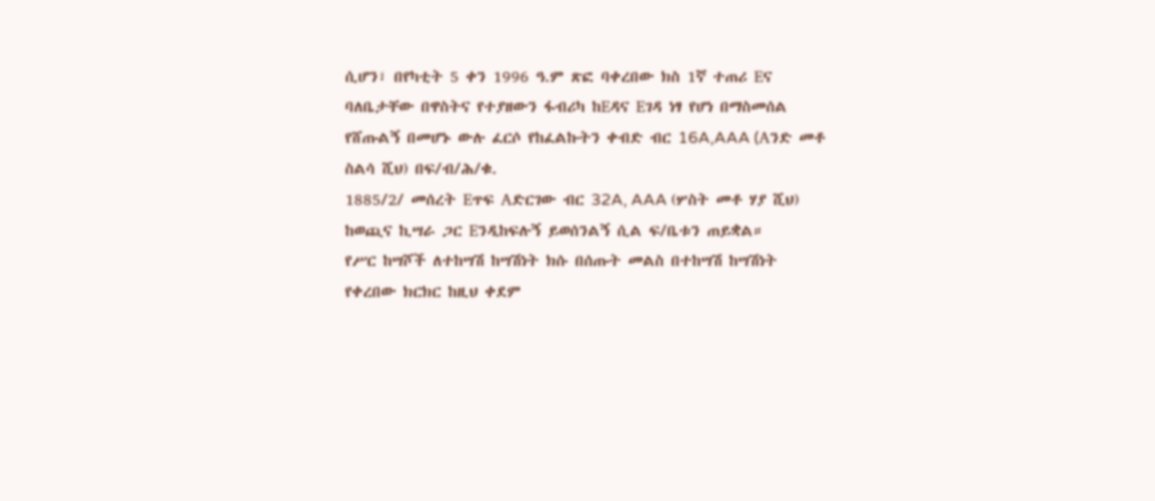ሲሆን፣ በየካቲት 5 ቀን 1996 ዓ.ም ጽፎ ባቀረበው ክስ 1ኛ ተጠሪ Eና ባለቤታቸው በዋስትና የተያዘውን ፋብሪካ ከEዳና Eገዳ ነፃ የሆነ በማስመሰል የሸጡልኝ በመሆኑ ውሉ ፈርሶ የከፈልኩትን ቀብድ ብር 16A,AAA (Aንድ መቶ ስልሳ ሺህ) በፍ/ብ/ሕ/ቁ.
1885/2/ መሰረት Eጥፍ Aድርገው ብር 32A, AAA (ሦስት መቶ ሃያ ሺህ) ከወጪና ኪሣራ ጋር Eንዲከፍሉኝ ይወሰንልኝ ሲል ፍ/ቤቱን ጠይቋል።
የሥር ከሣሾች ለተከሣሽ ከሣሽነት ክሱ በሰጡት መልስ በተከሣሽ ከሣሽነት የቀረበው ክርክር ከዚህ ቀደም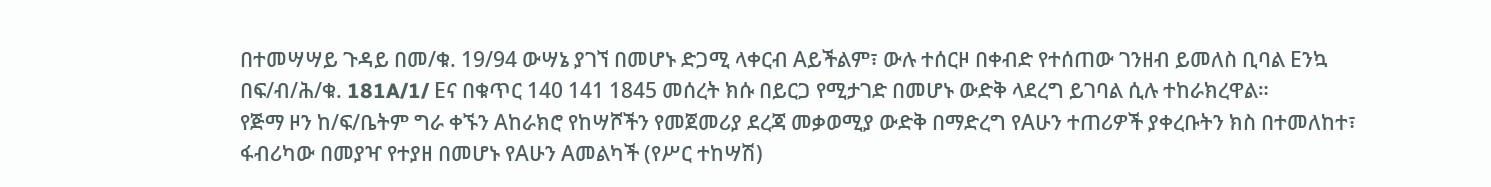በተመሣሣይ ጉዳይ በመ/ቁ. 19/94 ውሣኔ ያገኘ በመሆኑ ድጋሚ ላቀርብ Aይችልም፣ ውሉ ተሰርዞ በቀብድ የተሰጠው ገንዘብ ይመለስ ቢባል Eንኳ በፍ/ብ/ሕ/ቁ. 181A/1/ Eና በቁጥር 140 141 1845 መሰረት ክሱ በይርጋ የሚታገድ በመሆኑ ውድቅ ላደረግ ይገባል ሲሉ ተከራክረዋል።
የጅማ ዞን ከ/ፍ/ቤትም ግራ ቀኙን Aከራክሮ የከሣሾችን የመጀመሪያ ደረጃ መቃወሚያ ውድቅ በማድረግ የAሁን ተጠሪዎች ያቀረቡትን ክስ በተመለከተ፣ ፋብሪካው በመያዣ የተያዘ በመሆኑ የAሁን Aመልካች (የሥር ተከሣሽ)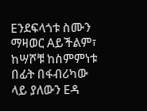Eንደፍላጎቱ ስሙን ማዛወር Aይችልም፣ ከሣሾቹ ከስምምነቱ በፊት በፋብሪካው ላይ ያለውን Eዳ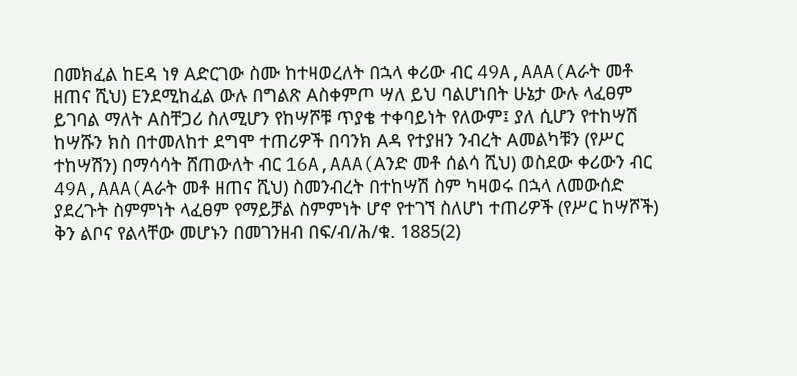በመክፈል ከEዳ ነፃ Aድርገው ስሙ ከተዛወረለት በኋላ ቀሪው ብር 49A,AAA(Aራት መቶ ዘጠና ሺህ) Eንደሚከፈል ውሉ በግልጽ Aስቀምጦ ሣለ ይህ ባልሆነበት ሁኔታ ውሉ ላፈፀም ይገባል ማለት Aስቸጋሪ ስለሚሆን የከሣሾቹ ጥያቄ ተቀባይነት የለውም፤ ያለ ሲሆን የተከሣሽ ከሣሹን ክስ በተመለከተ ደግሞ ተጠሪዎች በባንክ Aዳ የተያዘን ንብረት Aመልካቹን (የሥር ተከሣሽን) በማሳሳት ሸጠውለት ብር 16A,AAA(Aንድ መቶ ሰልሳ ሺህ) ወስደው ቀሪውን ብር 49A,AAA(Aራት መቶ ዘጠና ሺህ) ስመንብረት በተከሣሽ ስም ካዛወሩ በኋላ ለመውሰድ ያደረጉት ስምምነት ላፈፀም የማይቻል ስምምነት ሆኖ የተገኘ ስለሆነ ተጠሪዎች (የሥር ከሣሾች) ቅን ልቦና የልላቸው መሆኑን በመገንዘብ በፍ/ብ/ሕ/ቁ. 1885(2)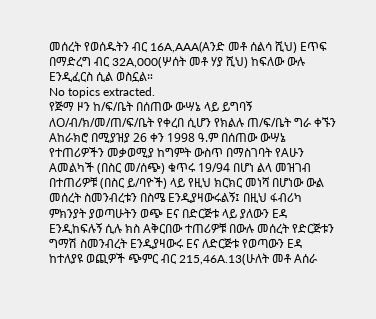መሰረት የወሰዱትን ብር 16A,AAA(Aንድ መቶ ሰልሳ ሺህ) Eጥፍ በማድረግ ብር 32A,000(ሦሰት መቶ ሃያ ሺህ) ከፍለው ውሉ Eንዲፈርስ ሲል ወስኗል።
No topics extracted.
የጅማ ዞን ከ/ፍ/ቤት በሰጠው ውሣኔ ላይ ይግባኝ ለO/ብ/ክ/መ/ጠ/ፍ/ቤት የቀረበ ሲሆን የክልሉ ጠ/ፍ/ቤት ግራ ቀኙን Aከራክሮ በሚያዝያ 26 ቀን 1998 ዓ.ም በሰጠው ውሣኔ የተጠሪዎችን መቃወሚያ ከግምት ውስጥ በማስገባት የAሁን Aመልካች (በስር መ/ሰጭ) ቁጥሩ 19/94 በሆነ ልላ መዝገብ በተጠሪዎቹ (በስር ይ/ባዮች) ላይ የዚህ ክርክር መነሻ በሆነው ውል መሰረት ስመንብረቱን በስሜ Eንዲያዛውሩልኝ፤ በዚህ ፋብሪካ ምክንያት ያወጣሁትን ወጭ Eና በድርጅቱ ላይ ያለውን Eዳ Eንዲከፍሉኝ ሲሉ ክስ Aቅርበው ተጠሪዎቹ በውሉ መሰረት የድርጅቱን ግማሽ ስመንብረት Eንዲያዛውሩ Eና ለድርጅቱ የወጣውን Eዳ ከተለያዩ ወጪዎች ጭምር ብር 215,46A.13(ሁለት መቶ Aሰራ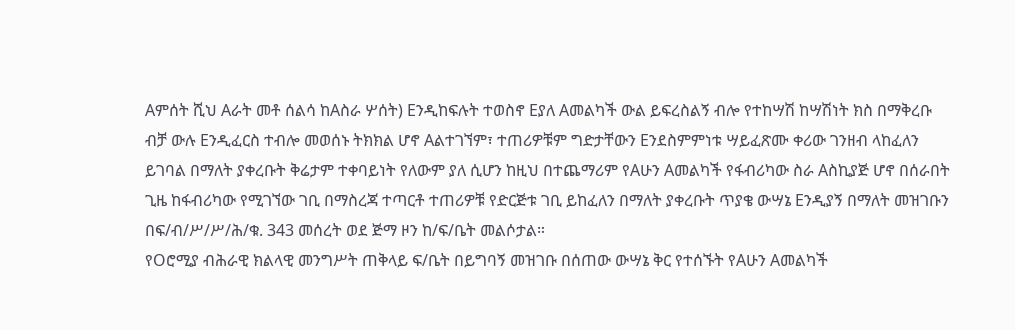Aምሰት ሺህ Aራት መቶ ሰልሳ ከAስራ ሦሰት) Eንዲከፍሉት ተወስኖ Eያለ Aመልካች ውል ይፍረስልኝ ብሎ የተከሣሽ ከሣሽነት ክስ በማቅረቡ ብቻ ውሉ Eንዲፈርስ ተብሎ መወሰኑ ትክክል ሆኖ Aልተገኘም፣ ተጠሪዎቹም ግድታቸውን Eንደስምምነቱ ሣይፈጽሙ ቀሪው ገንዘብ ላከፈለን ይገባል በማለት ያቀረቡት ቅሬታም ተቀባይነት የለውም ያለ ሲሆን ከዚህ በተጨማሪም የAሁን Aመልካች የፋብሪካው ስራ Aስኪያጅ ሆኖ በሰራበት ጊዜ ከፋብሪካው የሚገኘው ገቢ በማስረጃ ተጣርቶ ተጠሪዎቹ የድርጅቱ ገቢ ይከፈለን በማለት ያቀረቡት ጥያቄ ውሣኔ Eንዲያኝ በማለት መዝገቡን በፍ/ብ/ሥ/ሥ/ሕ/ቁ. 343 መሰረት ወደ ጅማ ዞን ከ/ፍ/ቤት መልሶታል።
የOሮሚያ ብሕራዊ ክልላዊ መንግሥት ጠቅላይ ፍ/ቤት በይግባኝ መዝገቡ በሰጠው ውሣኔ ቅር የተሰኙት የAሁን Aመልካች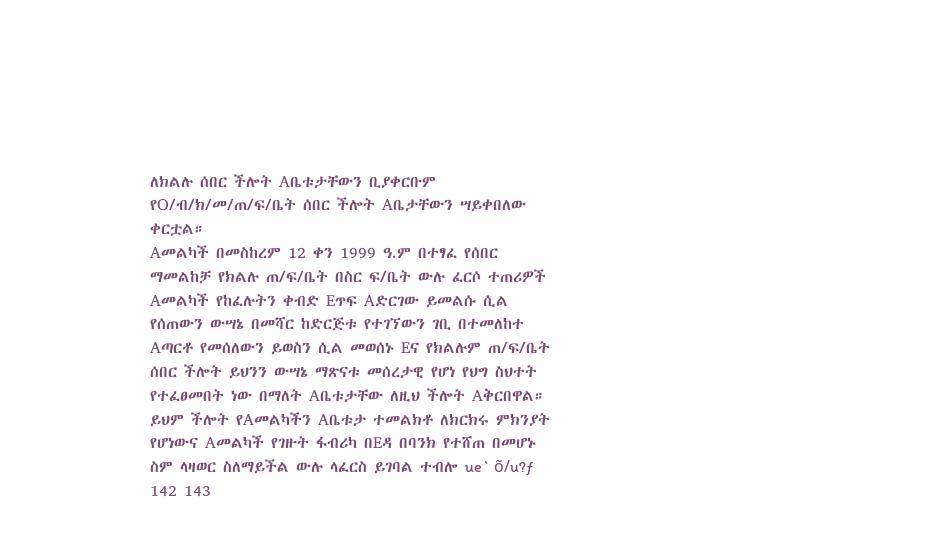ለክልሉ ሰበር ችሎት Aቤቱታቸውን ቢያቀርቡም የO/ብ/ክ/መ/ጠ/ፍ/ቤት ሰበር ችሎት Aቤታቸውን ሣይቀበለው ቀርቷል።
Aመልካች በመስከረም 12 ቀን 1999 ዓ.ም በተፃፈ የሰበር ማመልከቻ የክልሉ ጠ/ፍ/ቤት በስር ፍ/ቤት ውሉ ፈርሶ ተጠሪዎች Aመልካች የከፈሉትን ቀብድ Eጥፍ Aድርገው ይመልሱ ሲል የሰጠውን ውሣኔ በመሻር ከድርጅቱ የተገኘውን ገቢ በተመለከተ Aጣርቶ የመሰለውን ይወስን ሲል መወሰኑ Eና የክልሉም ጠ/ፍ/ቤት ሰበር ችሎት ይህንን ውሣኔ ማጽናቱ መሰረታዊ የሆነ የህግ ስህተት የተፈፀመበት ነው በማለት Aቤቱታቸው ለዚህ ችሎት Aቅርበዋል። ይህም ችሎት የAመልካችን Aቤቱታ ተመልክቶ ለክርክሩ ምክንያት የሆነውና Aመልካች የገዙት ፋብሪካ በEዳ በባንክ የተሸጠ በመሆኑ ስም ላዛወር ስለማይችል ውሉ ላፈርስ ይገባል ተብሎ ue` õ/u?ƒ 142 143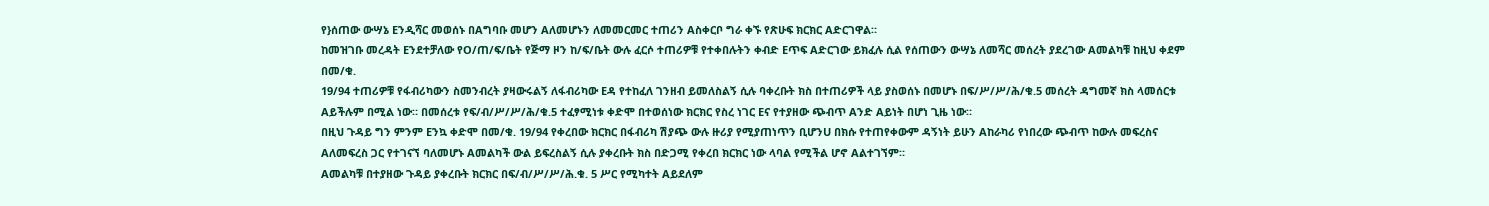የ}ሰጠው ውሣኔ Eንዲሻር መወሰኑ በAግባቡ መሆን Aለመሆኑን ለመመርመር ተጠሪን Aስቀርቦ ግራ ቀኙ የጽሁፍ ክርክር Aድርገዋል።
ከመዝገቡ መረዳት Eንደተቻለው የO/ጠ/ፍ/ቤት የጅማ ዞን ከ/ፍ/ቤት ውሉ ፈርሶ ተጠሪዎቹ የተቀበሉትን ቀብድ Eጥፍ Aድርገው ይክፈሉ ሲል የሰጠውን ውሣኔ ለመሻር መሰረት ያደረገው Aመልካቹ ከዚህ ቀደም በመ/ቁ.
19/94 ተጠሪዎቹ የፋብሪካውን ስመንብረት ያዛውሩልኝ ለፋብሪካው Eዳ የተከፈለ ገንዘብ ይመለስልኝ ሲሉ ባቀረቡት ክስ በተጠሪዎች ላይ ያስወሰኑ በመሆኑ በፍ/ሥ/ሥ/ሕ/ቁ.5 መሰረት ዳግመኛ ክስ ላመሰርቱ Aይችሉም በሚል ነው። በመሰረቱ የፍ/ብ/ሥ/ሥ/ሕ/ቁ.5 ተፈፃሚነቱ ቀድሞ በተወሰነው ክርክር የስረ ነገር Eና የተያዘው ጭብጥ Aንድ Aይነት በሆነ ጊዜ ነው።
በዚህ ጉዳይ ግን ምንም Eንኳ ቀድሞ በመ/ቁ. 19/94 የቀረበው ክርክር በፋብሪካ ሽያጭ ውሉ ዙሪያ የሚያጠነጥን ቢሆንU በክሱ የተጠየቀውም ዳኝነት ይሁን Aከራካሪ የነበረው ጭብጥ ከውሉ መፍረስና Aለመፍረስ ጋር የተገናኘ ባለመሆኑ Aመልካች ውል ይፍረስልኝ ሲሉ ያቀረቡት ክስ በድጋሚ የቀረበ ክርክር ነው ላባል የሚችል ሆኖ Aልተገኘም።
Aመልካቹ በተያዘው ጉዳይ ያቀረቡት ክርክር በፍ/ብ/ሥ/ሥ/ሕ.ቁ. 5 ሥር የሚካተት Aይደለም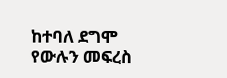ከተባለ ደግሞ የውሉን መፍረስ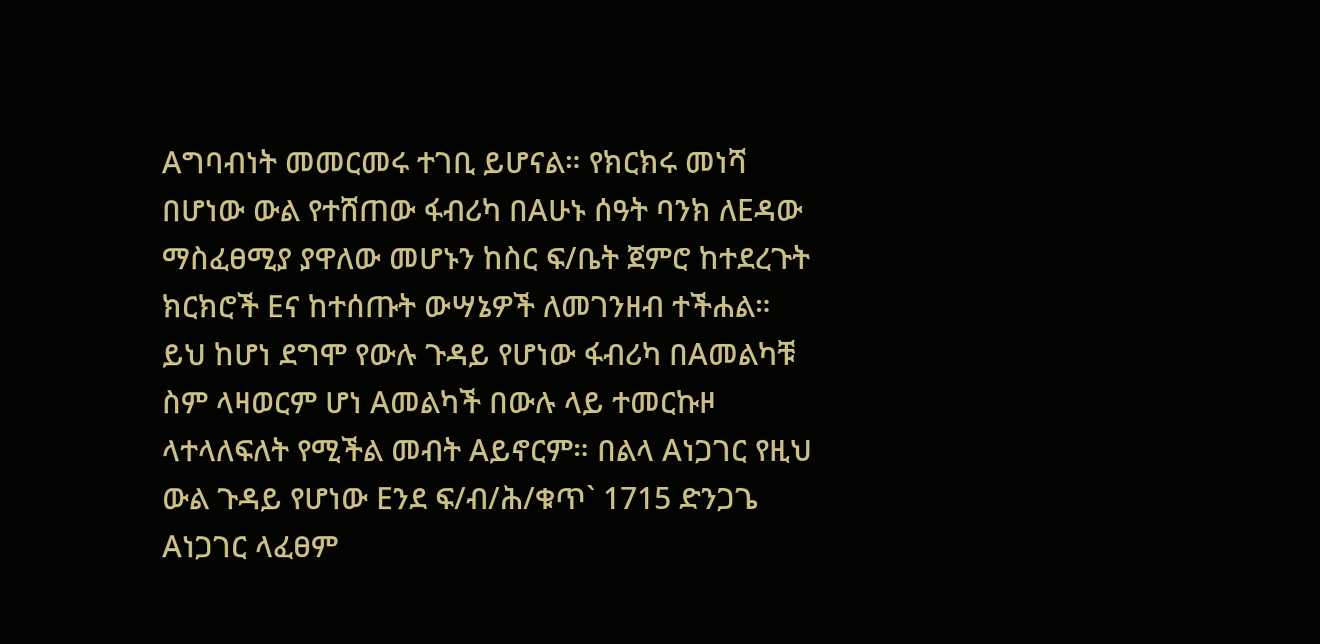Aግባብነት መመርመሩ ተገቢ ይሆናል። የክርክሩ መነሻ በሆነው ውል የተሸጠው ፋብሪካ በAሁኑ ሰዓት ባንክ ለEዳው ማስፈፀሚያ ያዋለው መሆኑን ከስር ፍ/ቤት ጀምሮ ከተደረጉት ክርክሮች Eና ከተሰጡት ውሣኔዎች ለመገንዘብ ተችሐል።
ይህ ከሆነ ደግሞ የውሉ ጉዳይ የሆነው ፋብሪካ በAመልካቹ ስም ላዛወርም ሆነ Aመልካች በውሉ ላይ ተመርኩዞ ላተላለፍለት የሚችል መብት Aይኖርም። በልላ Aነጋገር የዚህ ውል ጉዳይ የሆነው Eንደ ፍ/ብ/ሕ/ቁጥ` 1715 ድንጋጌ Aነጋገር ላፈፀም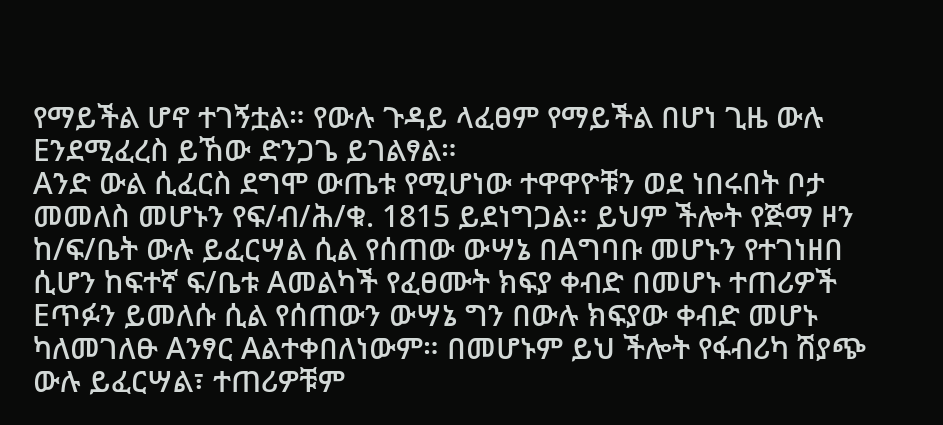የማይችል ሆኖ ተገኝቷል። የውሉ ጉዳይ ላፈፀም የማይችል በሆነ ጊዜ ውሉ Eንደሚፈረስ ይኸው ድንጋጌ ይገልፃል።
Aንድ ውል ሲፈርስ ደግሞ ውጤቱ የሚሆነው ተዋዋዮቹን ወደ ነበሩበት ቦታ መመለስ መሆኑን የፍ/ብ/ሕ/ቁ. 1815 ይደነግጋል። ይህም ችሎት የጅማ ዞን ከ/ፍ/ቤት ውሉ ይፈርሣል ሲል የሰጠው ውሣኔ በAግባቡ መሆኑን የተገነዘበ ሲሆን ከፍተኛ ፍ/ቤቱ Aመልካች የፈፀሙት ክፍያ ቀብድ በመሆኑ ተጠሪዎች Eጥፉን ይመለሱ ሲል የሰጠውን ውሣኔ ግን በውሉ ክፍያው ቀብድ መሆኑ ካለመገለፁ Aንፃር Aልተቀበለነውም። በመሆኑም ይህ ችሎት የፋብሪካ ሽያጭ ውሉ ይፈርሣል፣ ተጠሪዎቹም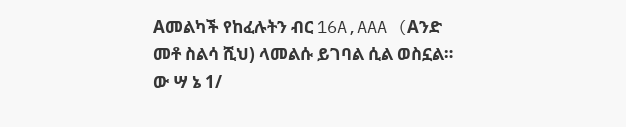Aመልካች የከፈሉትን ብር 16A,AAA (Aንድ መቶ ስልሳ ሺህ) ላመልሱ ይገባል ሲል ወስኗል።
ው ሣ ኔ 1/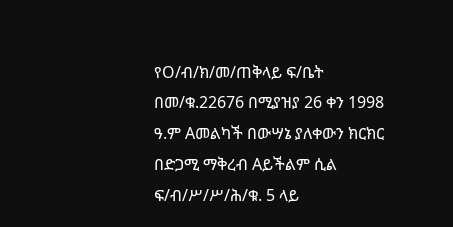የO/ብ/ክ/መ/ጠቅላይ ፍ/ቤት በመ/ቁ.22676 በሚያዝያ 26 ቀን 1998 ዓ.ም Aመልካች በውሣኔ ያለቀውን ክርክር በድጋሚ ማቅረብ Aይችልም ሲል ፍ/ብ/ሥ/ሥ/ሕ/ቁ. 5 ላይ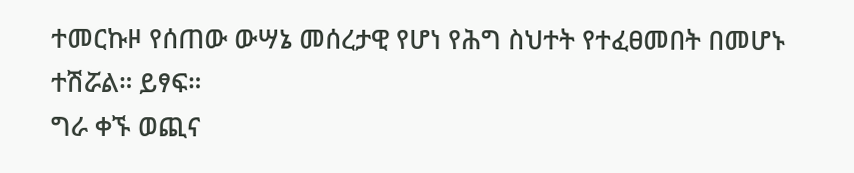ተመርኩዞ የሰጠው ውሣኔ መሰረታዊ የሆነ የሕግ ስህተት የተፈፀመበት በመሆኑ ተሽሯል። ይፃፍ።
ግራ ቀኙ ወጪና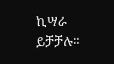ኪሣራ ይቻቻሉ።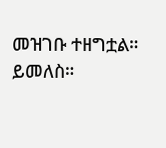መዝገቡ ተዘግቷል። ይመለስ።